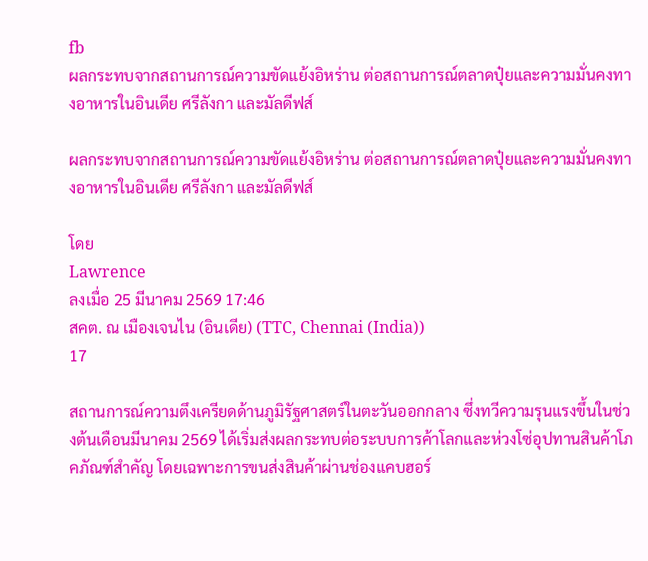fb
ผลกระทบจากสถานการณ์ความขัดแย้งอิหร่าน ต่อสถานการณ์ตลาดปุ๋ยและความมั่นคงทางอาหารในอินเดีย ศรีลังกา และมัลดีฟส์

ผลกระทบจากสถานการณ์ความขัดแย้งอิหร่าน ต่อสถานการณ์ตลาดปุ๋ยและความมั่นคงทางอาหารในอินเดีย ศรีลังกา และมัลดีฟส์

โดย
Lawrence
ลงเมื่อ 25 มีนาคม 2569 17:46
สคต. ณ เมืองเจนไน (อินเดีย) (TTC, Chennai (India))
17

สถานการณ์ความตึงเครียดด้านภูมิรัฐศาสตร์ในตะวันออกกลาง ซึ่งทวีความรุนแรงขึ้นในช่วงต้นเดือนมีนาคม 2569 ได้เริ่มส่งผลกระทบต่อระบบการค้าโลกและห่วงโซ่อุปทานสินค้าโภคภัณฑ์สำคัญ โดยเฉพาะการขนส่งสินค้าผ่านช่องแคบฮอร์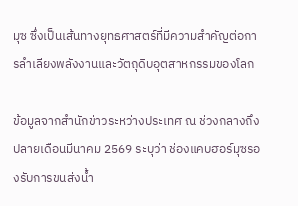มุซ ซึ่งเป็นเส้นทางยุทธศาสตร์ที่มีความสำคัญต่อการลำเลียงพลังงานและวัตถุดิบอุตสาหกรรมของโลก

ข้อมูลจากสำนักข่าวระหว่างประเทศ ณ ช่วงกลางถึงปลายเดือนมีนาคม 2569 ระบุว่า ช่องแคบฮอร์มุซรองรับการขนส่งน้ำ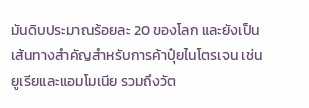มันดิบประมาณร้อยละ 20 ของโลก และยังเป็นเส้นทางสำคัญสำหรับการค้าปุ๋ยไนโตรเจน เช่น ยูเรียและแอมโมเนีย รวมถึงวัต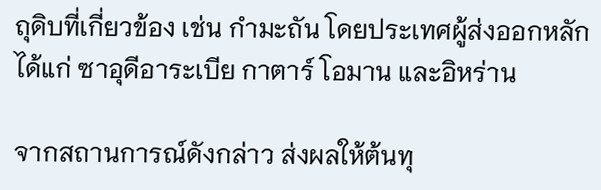ถุดิบที่เกี่ยวข้อง เช่น กำมะถัน โดยประเทศผู้ส่งออกหลัก ได้แก่ ซาอุดีอาระเบีย กาตาร์ โอมาน และอิหร่าน

จากสถานการณ์ดังกล่าว ส่งผลให้ต้นทุ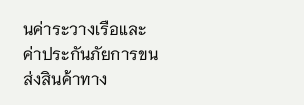นค่าระวางเรือและค่าประกันภัยการขนส่งสินค้าทาง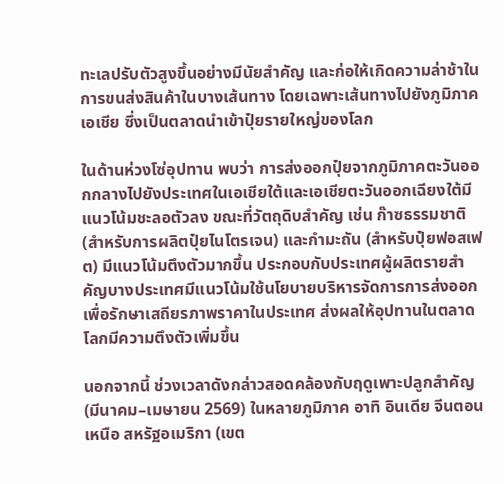ทะเลปรับตัวสูงขึ้นอย่างมีนัยสำคัญ และก่อให้เกิดความล่าช้าในการขนส่งสินค้าในบางเส้นทาง โดยเฉพาะเส้นทางไปยังภูมิภาคเอเชีย ซึ่งเป็นตลาดนำเข้าปุ๋ยรายใหญ่ของโลก

ในด้านห่วงโซ่อุปทาน พบว่า การส่งออกปุ๋ยจากภูมิภาคตะวันออกกลางไปยังประเทศในเอเชียใต้และเอเชียตะวันออกเฉียงใต้มีแนวโน้มชะลอตัวลง ขณะที่วัตถุดิบสำคัญ เช่น ก๊าซธรรมชาติ (สำหรับการผลิตปุ๋ยไนโตรเจน) และกำมะถัน (สำหรับปุ๋ยฟอสเฟต) มีแนวโน้มตึงตัวมากขึ้น ประกอบกับประเทศผู้ผลิตรายสำคัญบางประเทศมีแนวโน้มใช้นโยบายบริหารจัดการการส่งออกเพื่อรักษาเสถียรภาพราคาในประเทศ ส่งผลให้อุปทานในตลาดโลกมีความตึงตัวเพิ่มขึ้น

นอกจากนี้ ช่วงเวลาดังกล่าวสอดคล้องกับฤดูเพาะปลูกสำคัญ (มีนาคม–เมษายน 2569) ในหลายภูมิภาค อาทิ อินเดีย จีนตอนเหนือ สหรัฐอเมริกา (เขต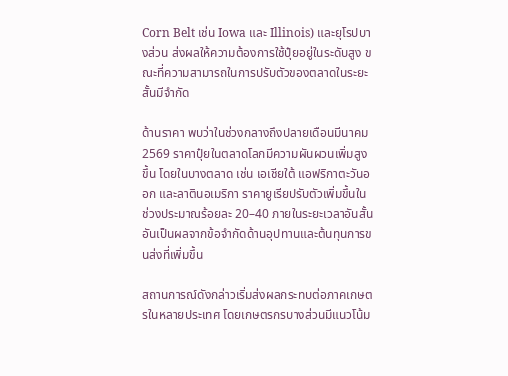Corn Belt เช่น Iowa และ Illinois) และยุโรปบางส่วน ส่งผลให้ความต้องการใช้ปุ๋ยอยู่ในระดับสูง ขณะที่ความสามารถในการปรับตัวของตลาดในระยะสั้นมีจำกัด

ด้านราคา พบว่าในช่วงกลางถึงปลายเดือนมีนาคม 2569 ราคาปุ๋ยในตลาดโลกมีความผันผวนเพิ่มสูงขึ้น โดยในบางตลาด เช่น เอเชียใต้ แอฟริกาตะวันออก และลาตินอเมริกา ราคายูเรียปรับตัวเพิ่มขึ้นในช่วงประมาณร้อยละ 20–40 ภายในระยะเวลาอันสั้น อันเป็นผลจากข้อจำกัดด้านอุปทานและต้นทุนการขนส่งที่เพิ่มขึ้น

สถานการณ์ดังกล่าวเริ่มส่งผลกระทบต่อภาคเกษตรในหลายประเทศ โดยเกษตรกรบางส่วนมีแนวโน้ม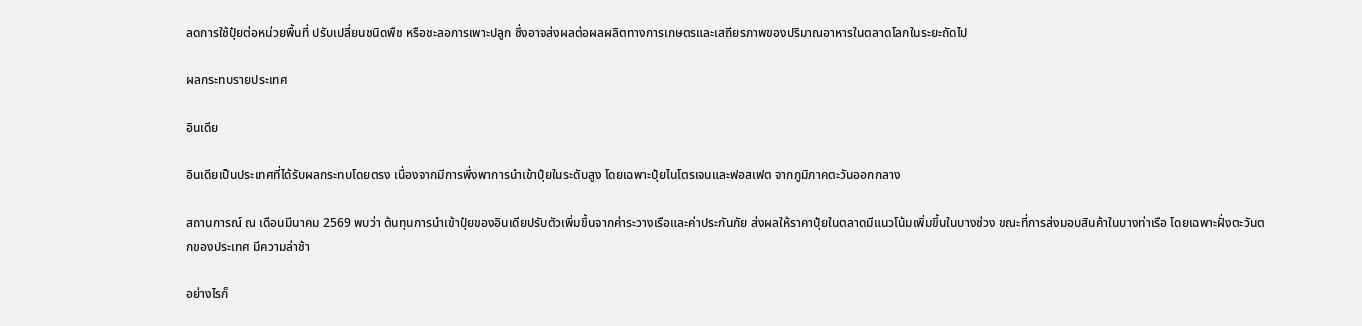ลดการใช้ปุ๋ยต่อหน่วยพื้นที่ ปรับเปลี่ยนชนิดพืช หรือชะลอการเพาะปลูก ซึ่งอาจส่งผลต่อผลผลิตทางการเกษตรและเสถียรภาพของปริมาณอาหารในตลาดโลกในระยะถัดไป

ผลกระทบรายประเทศ

อินเดีย

อินเดียเป็นประเทศที่ได้รับผลกระทบโดยตรง เนื่องจากมีการพึ่งพาการนำเข้าปุ๋ยในระดับสูง โดยเฉพาะปุ๋ยไนโตรเจนและฟอสเฟต จากภูมิภาคตะวันออกกลาง

สถานการณ์ ณ เดือนมีนาคม 2569 พบว่า ต้นทุนการนำเข้าปุ๋ยของอินเดียปรับตัวเพิ่มขึ้นจากค่าระวางเรือและค่าประกันภัย ส่งผลให้ราคาปุ๋ยในตลาดมีแนวโน้มเพิ่มขึ้นในบางช่วง ขณะที่การส่งมอบสินค้าในบางท่าเรือ โดยเฉพาะฝั่งตะวันตกของประเทศ มีความล่าช้า

อย่างไรก็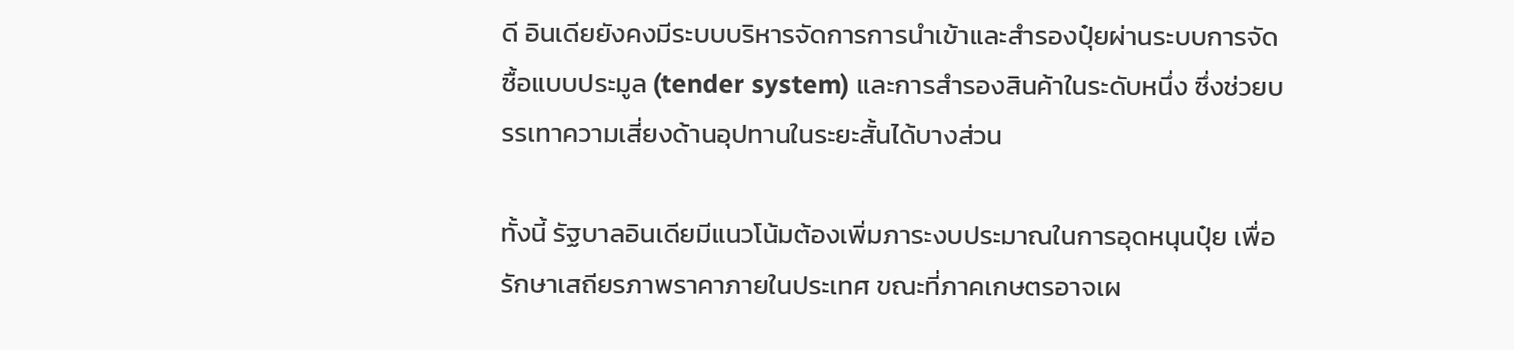ดี อินเดียยังคงมีระบบบริหารจัดการการนำเข้าและสำรองปุ๋ยผ่านระบบการจัดซื้อแบบประมูล (tender system) และการสำรองสินค้าในระดับหนึ่ง ซึ่งช่วยบรรเทาความเสี่ยงด้านอุปทานในระยะสั้นได้บางส่วน

ทั้งนี้ รัฐบาลอินเดียมีแนวโน้มต้องเพิ่มภาระงบประมาณในการอุดหนุนปุ๋ย เพื่อรักษาเสถียรภาพราคาภายในประเทศ ขณะที่ภาคเกษตรอาจเผ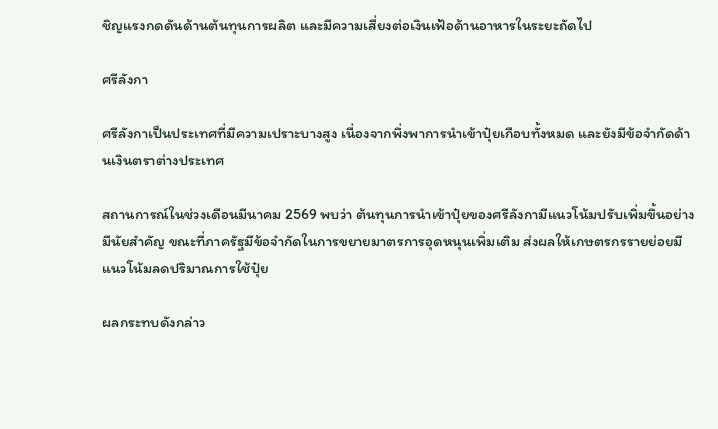ชิญแรงกดดันด้านต้นทุนการผลิต และมีความเสี่ยงต่อเงินเฟ้อด้านอาหารในระยะถัดไป

ศรีลังกา

ศรีลังกาเป็นประเทศที่มีความเปราะบางสูง เนื่องจากพึ่งพาการนำเข้าปุ๋ยเกือบทั้งหมด และยังมีข้อจำกัดด้านเงินตราต่างประเทศ

สถานการณ์ในช่วงเดือนมีนาคม 2569 พบว่า ต้นทุนการนำเข้าปุ๋ยของศรีลังกามีแนวโน้มปรับเพิ่มขึ้นอย่างมีนัยสำคัญ ขณะที่ภาครัฐมีข้อจำกัดในการขยายมาตรการอุดหนุนเพิ่มเติม ส่งผลให้เกษตรกรรายย่อยมีแนวโน้มลดปริมาณการใช้ปุ๋ย

ผลกระทบดังกล่าว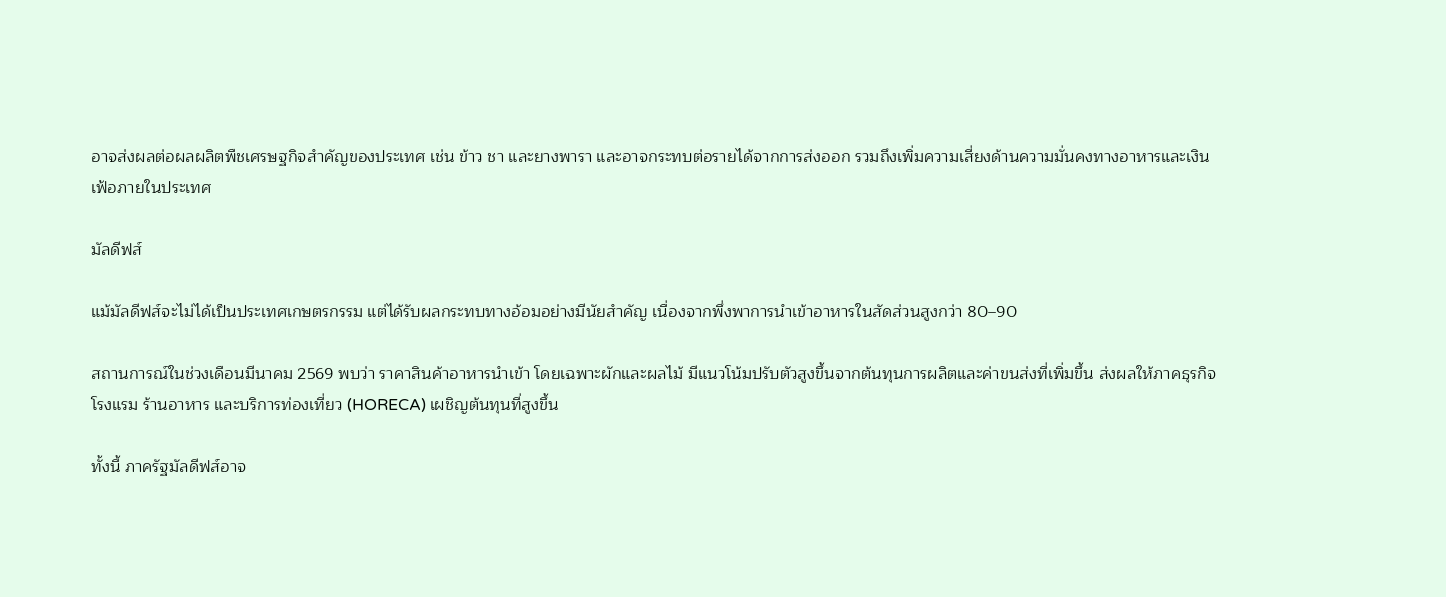อาจส่งผลต่อผลผลิตพืชเศรษฐกิจสำคัญของประเทศ เช่น ข้าว ชา และยางพารา และอาจกระทบต่อรายได้จากการส่งออก รวมถึงเพิ่มความเสี่ยงด้านความมั่นคงทางอาหารและเงินเฟ้อภายในประเทศ

มัลดีฟส์

แม้มัลดีฟส์จะไม่ได้เป็นประเทศเกษตรกรรม แต่ได้รับผลกระทบทางอ้อมอย่างมีนัยสำคัญ เนื่องจากพึ่งพาการนำเข้าอาหารในสัดส่วนสูงกว่า 80–90

สถานการณ์ในช่วงเดือนมีนาคม 2569 พบว่า ราคาสินค้าอาหารนำเข้า โดยเฉพาะผักและผลไม้ มีแนวโน้มปรับตัวสูงขึ้นจากต้นทุนการผลิตและค่าขนส่งที่เพิ่มขึ้น ส่งผลให้ภาคธุรกิจโรงแรม ร้านอาหาร และบริการท่องเที่ยว (HORECA) เผชิญต้นทุนที่สูงขึ้น

ทั้งนี้ ภาครัฐมัลดีฟส์อาจ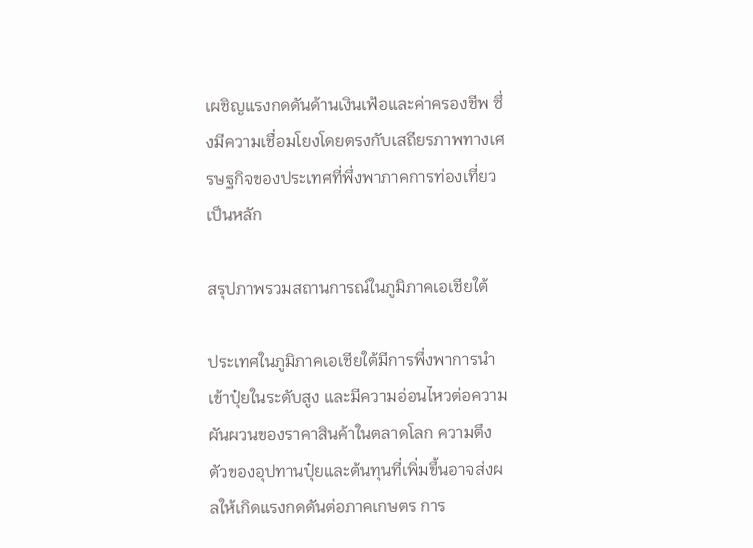เผชิญแรงกดดันด้านเงินเฟ้อและค่าครองชีพ ซึ่งมีความเชื่อมโยงโดยตรงกับเสถียรภาพทางเศรษฐกิจของประเทศที่พึ่งพาภาคการท่องเที่ยวเป็นหลัก

สรุปภาพรวมสถานการณ์ในภูมิภาคเอเชียใต้

ประเทศในภูมิภาคเอเชียใต้มีการพึ่งพาการนำเข้าปุ๋ยในระดับสูง และมีความอ่อนไหวต่อความผันผวนของราคาสินค้าในตลาดโลก ความตึงตัวของอุปทานปุ๋ยและต้นทุนที่เพิ่มขึ้นอาจส่งผลให้เกิดแรงกดดันต่อภาคเกษตร การ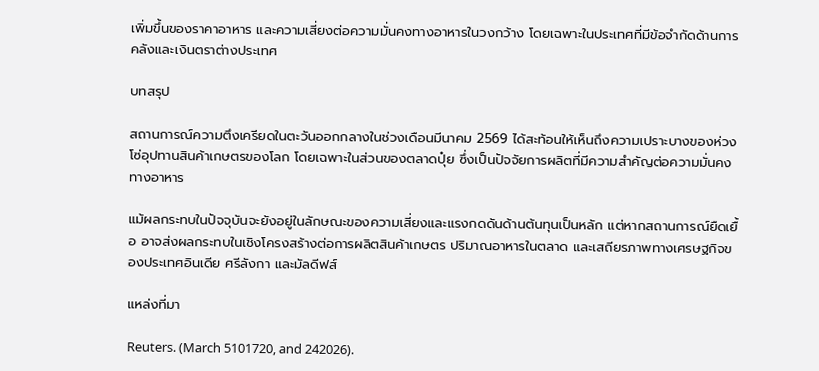เพิ่มขึ้นของราคาอาหาร และความเสี่ยงต่อความมั่นคงทางอาหารในวงกว้าง โดยเฉพาะในประเทศที่มีข้อจำกัดด้านการคลังและเงินตราต่างประเทศ

บทสรุป

สถานการณ์ความตึงเครียดในตะวันออกกลางในช่วงเดือนมีนาคม 2569 ได้สะท้อนให้เห็นถึงความเปราะบางของห่วงโซ่อุปทานสินค้าเกษตรของโลก โดยเฉพาะในส่วนของตลาดปุ๋ย ซึ่งเป็นปัจจัยการผลิตที่มีความสำคัญต่อความมั่นคงทางอาหาร

แม้ผลกระทบในปัจจุบันจะยังอยู่ในลักษณะของความเสี่ยงและแรงกดดันด้านต้นทุนเป็นหลัก แต่หากสถานการณ์ยืดเยื้อ อาจส่งผลกระทบในเชิงโครงสร้างต่อการผลิตสินค้าเกษตร ปริมาณอาหารในตลาด และเสถียรภาพทางเศรษฐกิจของประเทศอินเดีย ศรีลังกา และมัลดีฟส์

แหล่งที่มา

Reuters. (March 5101720, and 242026).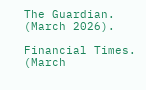The Guardian. (March 2026).

Financial Times. (March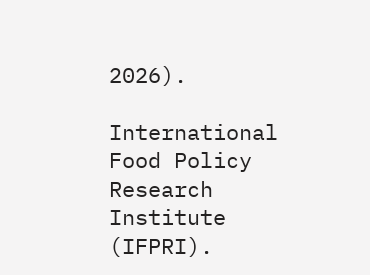2026).

International Food Policy Research Institute (IFPRI).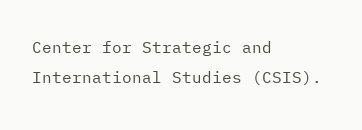Center for Strategic and International Studies (CSIS).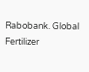Rabobank. Global Fertilizer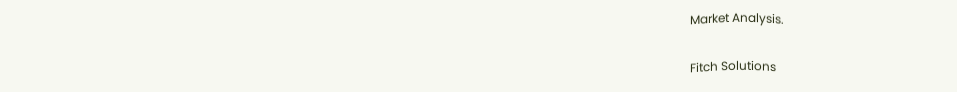Market Analysis.

Fitch Solutions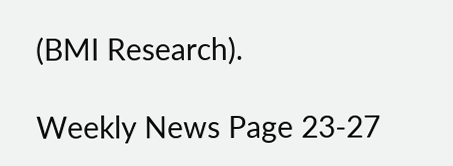(BMI Research).

Weekly News Page 23-27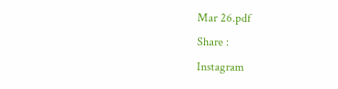Mar 26.pdf
Share :
Instagram